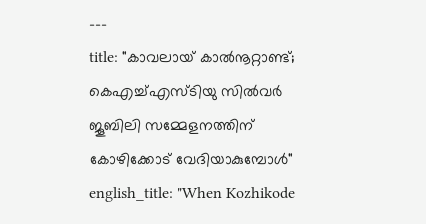---
title: "കാവലായ് കാൽനൂറ്റാണ്ട്; കെഎച്ച്എസ്ടിയു സിൽവർ ജൂബിലി സമ്മേളനത്തിന് കോഴിക്കോട് വേദിയാകുമ്പോൾ"
english_title: "When Kozhikode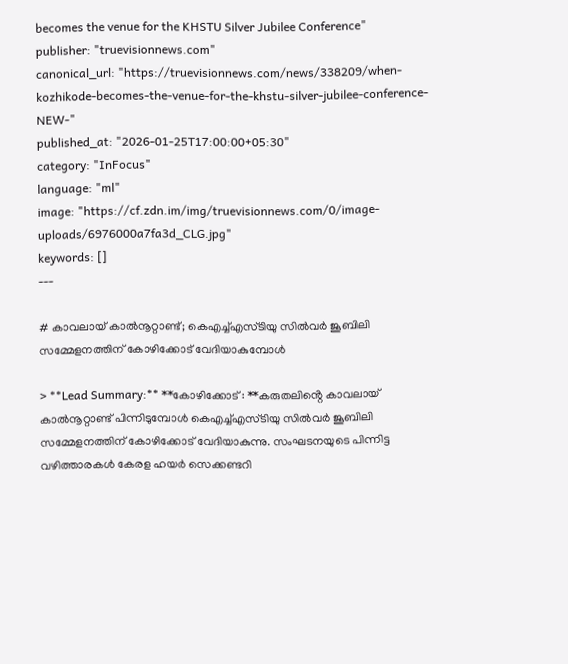becomes the venue for the KHSTU Silver Jubilee Conference"
publisher: "truevisionnews.com"
canonical_url: "https://truevisionnews.com/news/338209/when-kozhikode-becomes-the-venue-for-the-khstu-silver-jubilee-conference-NEW-"
published_at: "2026-01-25T17:00:00+05:30"
category: "InFocus"
language: "ml"
image: "https://cf.zdn.im/img/truevisionnews.com/0/image-uploads/6976000a7fa3d_CLG.jpg"
keywords: []
---

# കാവലായ് കാൽനൂറ്റാണ്ട്; കെഎച്ച്എസ്ടിയു സിൽവർ ജൂബിലി സമ്മേളനത്തിന് കോഴിക്കോട് വേദിയാകുമ്പോൾ

> **Lead Summary:** **കോഴിക്കോട് : **കരുതലിൻ്റെ കാവലായ് കാൽനൂറ്റാണ്ട് പിന്നിടുമ്പോൾ കെഎച്ച്എസ്ടിയു സിൽവർ ജൂബിലി സമ്മേളനത്തിന് കോഴിക്കോട് വേദിയാകുന്നു. സംഘടനയുടെ പിന്നിട്ട വഴിത്താരകൾ കേരള ഹയർ സെക്കണ്ടറി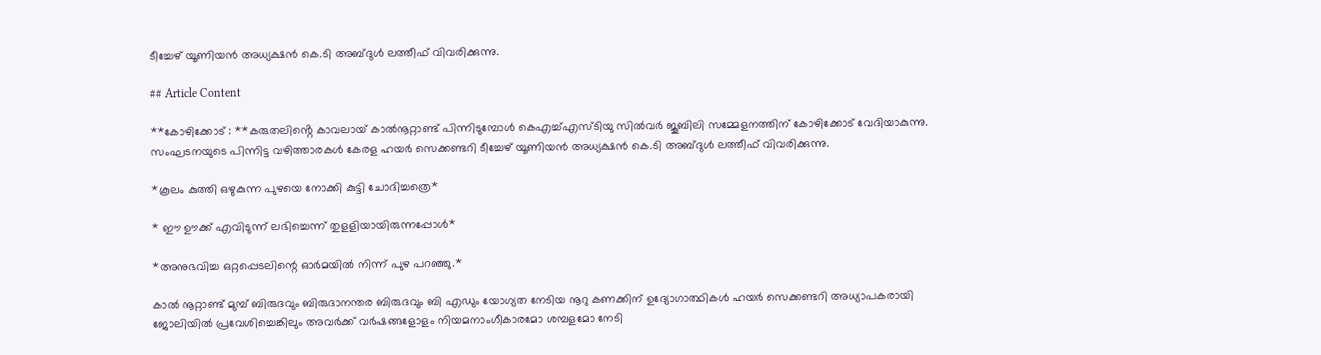ടീച്ചേഴ് യൂണിയൻ അധ്യക്ഷൻ കെ.ടി അബ്ദുൾ ലത്തീഫ് വിവരിക്കുന്നു.

## Article Content

**കോഴിക്കോട് : **കരുതലിൻ്റെ കാവലായ് കാൽനൂറ്റാണ്ട് പിന്നിടുമ്പോൾ കെഎച്ച്എസ്ടിയു സിൽവർ ജൂബിലി സമ്മേളനത്തിന് കോഴിക്കോട് വേദിയാകുന്നു. സംഘടനയുടെ പിന്നിട്ട വഴിത്താരകൾ കേരള ഹയർ സെക്കണ്ടറി ടീച്ചേഴ് യൂണിയൻ അധ്യക്ഷൻ കെ.ടി അബ്ദുൾ ലത്തീഫ് വിവരിക്കുന്നു.

*കൂലം കുത്തി ഒഴുകുന്ന പുഴയെ നോക്കി കുട്ടി ചോദിച്ചത്രെ*

* ഈ ഊക്ക് എവിടുന്ന് ലഭിച്ചെന്ന് തുളളിയായിരുന്നപ്പോൾ*

*അനുഭവിച്ച ഒറ്റപ്പെടലിന്റെ ഓർമയിൽ നിന്ന് പുഴ പറഞ്ഞു.*

കാൽ നൂറ്റാണ്ട് മുമ്പ് ബിരുദവും ബിരുദാനന്തര ബിരുദവും ബി എഡും യോഗ്യത നേടിയ നൂറു കണക്കിന് ഉദ്യോഗാത്ഥികൾ ഹയർ സെക്കണ്ടറി അധ്യാപകരായി ജോലിയിൽ പ്രവേശിച്ചെങ്കിലും അവർക്ക് വർഷങ്ങളോളം നിയമനാംഗീകാരമോ ശമ്പളമോ നേടി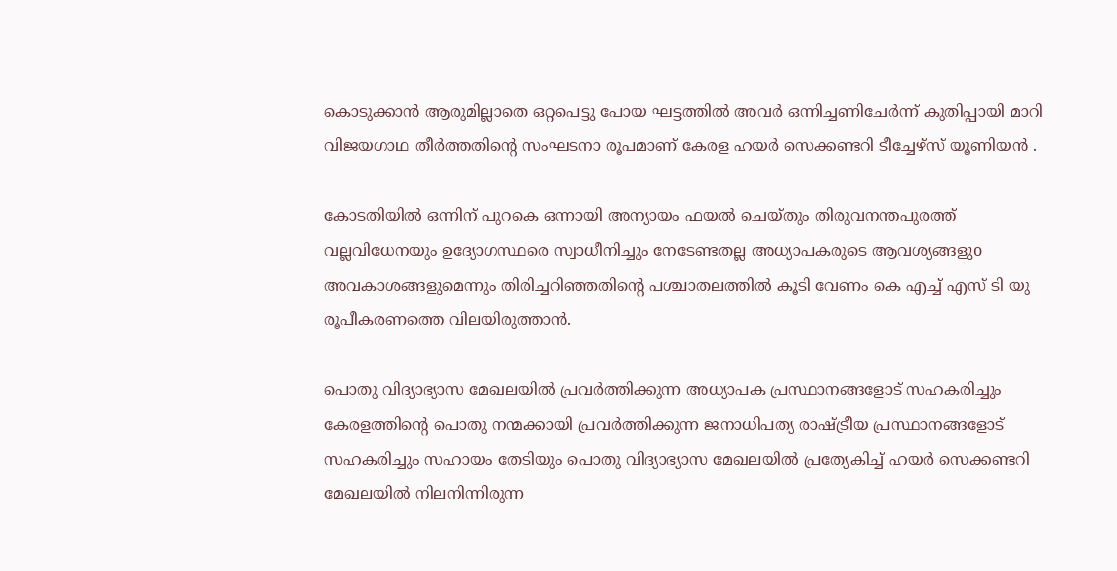കൊടുക്കാൻ ആരുമില്ലാതെ ഒറ്റപെട്ടു പോയ ഘട്ടത്തിൽ അവർ ഒന്നിച്ചണിചേർന്ന് കുതിപ്പായി മാറി വിജയഗാഥ തീർത്തതിന്റെ സംഘടനാ രൂപമാണ് കേരള ഹയർ സെക്കണ്ടറി ടീച്ചേഴ്സ് യൂണിയൻ .

കോടതിയിൽ ഒന്നിന് പുറകെ ഒന്നായി അന്യായം ഫയൽ ചെയ്തും തിരുവനന്തപുരത്ത് വല്ലവിധേനയും ഉദ്യോഗസ്ഥരെ സ്വാധീനിച്ചും നേടേണ്ടതല്ല അധ്യാപകരുടെ ആവശ്യങ്ങളുo അവകാശങ്ങളുമെന്നും തിരിച്ചറിഞ്ഞതിന്റെ പശ്ചാതലത്തിൽ കൂടി വേണം കെ എച്ച് എസ് ടി യു രൂപീകരണത്തെ വിലയിരുത്താൻ.

പൊതു വിദ്യാഭ്യാസ മേഖലയിൽ പ്രവർത്തിക്കുന്ന അധ്യാപക പ്രസ്ഥാനങ്ങളോട് സഹകരിച്ചും കേരളത്തിന്റെ പൊതു നന്മക്കായി പ്രവർത്തിക്കുന്ന ജനാധിപത്യ രാഷ്ട്രീയ പ്രസ്ഥാനങ്ങളോട് സഹകരിച്ചും സഹായം തേടിയും പൊതു വിദ്യാഭ്യാസ മേഖലയിൽ പ്രത്യേകിച്ച് ഹയർ സെക്കണ്ടറി മേഖലയിൽ നിലനിന്നിരുന്ന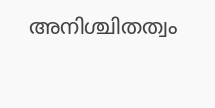അനിശ്ചിതത്വം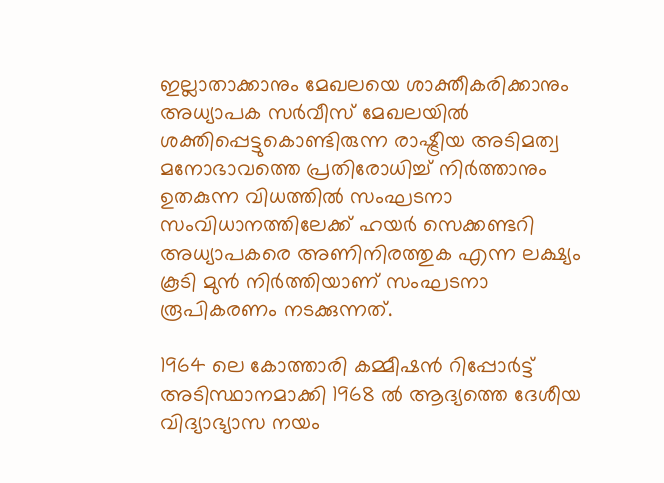ഇല്ലാതാക്കാനും മേഖലയെ ശാക്തീകരിക്കാനും അധ്യാപക സർവീസ് മേഖലയിൽ ശക്തിപ്പെട്ടുകൊണ്ടിരുന്ന രാഷ്ട്രീയ അടിമത്വ മനോഭാവത്തെ പ്രതിരോധിച്ച്‌ നിർത്താനും ഉതകുന്ന വിധത്തിൽ സംഘടനാ സംവിധാനത്തിലേക്ക് ഹയർ സെക്കണ്ടറി അധ്യാപകരെ അണിനിരത്തുക എന്ന ലക്ഷ്യം കൂടി മുൻ നിർത്തിയാണ് സംഘടനാ രൂപികരണം നടക്കുന്നത്.

1964 ലെ കോത്താരി കമ്മീഷൻ റിപ്പോർട്ട് അടിസ്ഥാനമാക്കി 1968 ൽ ആദ്യത്തെ ദേശീയ വിദ്യാഭ്യാസ നയം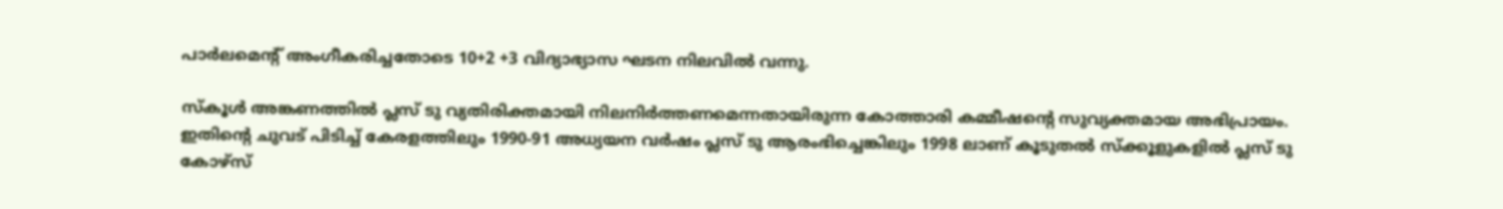പാർലമെന്റ് അംഗീകരിച്ചതോടെ 10+2 +3 വിദ്യാഭ്യാസ ഘടന നിലവിൽ വന്നു.

സ്കൂൾ അങ്കണത്തിൽ പ്ലസ് ടു വ്യതിരിക്തമായി നിലനിർത്തണമെന്നതായിരുന്ന കോത്താരി കമ്മീഷന്റെ സുവ്യക്തമായ അഭിപ്രായം.  ഇതിന്റെ ചുവട് പിടിച്ച് കേരളത്തിലും 1990-91 അധ്യയന വർഷം പ്ലസ് ടു ആരംഭിച്ചെങ്കിലും 1998 ലാണ് കൂടുതൽ സ്ക്കൂളുകളിൽ പ്ലസ് ടു കോഴ്സ്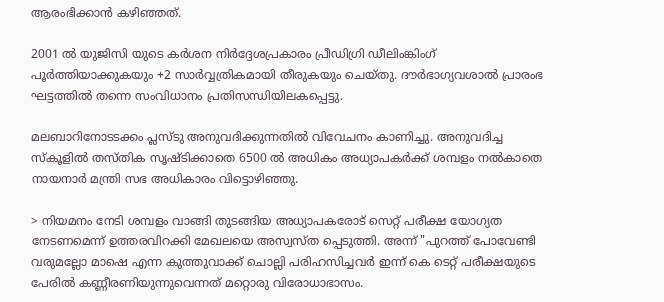ആരംഭിക്കാൻ കഴിഞ്ഞത്.

2001 ൽ യുജിസി യുടെ കർശന നിർദ്ദേശപ്രകാരം പ്രീഡിഗ്രി ഡീലിംങ്കിംഗ് പൂർത്തിയാക്കുകയും +2 സാർവ്വത്രികമായി തീരുകയും ചെയ്തു. ദൗർഭാഗ്യവശാൽ പ്രാരംഭ ഘട്ടത്തിൽ തന്നെ സംവിധാനം പ്രതിസന്ധിയിലകപ്പെട്ടു.

മലബാറിനോടടക്കം പ്ലസ്ടു അനുവദിക്കുന്നതിൽ വിവേചനം കാണിച്ചു. അനുവദിച്ച സ്കൂളിൽ തസ്തിക സൃഷ്ടിക്കാതെ 6500 ൽ അധികം അധ്യാപകർക്ക് ശമ്പളം നൽകാതെ നായനാർ മന്ത്രി സഭ അധികാരം വിട്ടൊഴിഞ്ഞു.

> നിയമനം നേടി ശമ്പളം വാങ്ങി തുടങ്ങിയ അധ്യാപകരോട് സെറ്റ് പരീക്ഷ യോഗ്യത നേടണമെന്ന് ഉത്തരവിറക്കി മേഖലയെ അസ്വസ്ത പ്പെടുത്തി. അന്ന് "പുറത്ത് പോവേണ്ടി വരുമല്ലോ മാഷെ എന്ന കുത്തുവാക്ക് ചൊല്ലി പരിഹസിച്ചവർ ഇന്ന് കെ ടെറ്റ് പരീക്ഷയുടെ പേരിൽ കണ്ണീരണിയുന്നുവെന്നത് മറ്റൊരു വിരോധാഭാസം.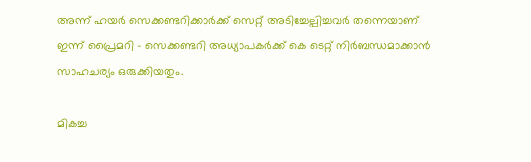അന്ന് ഹയർ സെക്കണ്ടറിക്കാർക്ക് സെറ്റ് അടിച്ചേല്പിച്ചവർ തന്നെയാണ് ഇന്ന് പ്രൈമറി - സെക്കണ്ടറി അധ്യാപകർക്ക് കെ ടെറ്റ് നിർബന്ധമാക്കാൻ സാഹചര്യം ഒരുക്കിയതും.

മികച്ച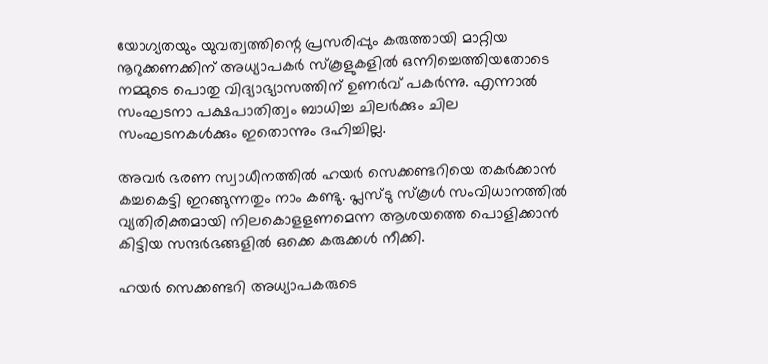യോഗ്യതയും യുവത്വത്തിന്റെ പ്രസരിപ്പും കരുത്തായി മാറ്റിയ നൂറുക്കണക്കിന് അധ്യാപകർ സ്കൂളുകളിൽ ഒന്നിച്ചെത്തിയതോടെ നമ്മുടെ പൊതു വിദ്യാഭ്യാസത്തിന് ഉണർവ് പകർന്നു. എന്നാൽ സംഘടനാ പക്ഷപാതിത്വം ബാധിച്ച ചിലർക്കും ചില സംഘടനകൾക്കും ഇതൊന്നും ദഹിച്ചില്ല.

അവർ ഭരണ സ്വാധീനത്തിൽ ഹയർ സെക്കണ്ടറിയെ തകർക്കാൻ കച്ചകെട്ടി ഇറങ്ങുന്നതും നാം കണ്ടു. പ്ലസ്ടു സ്കൂൾ സംവിധാനത്തിൽ വ്യതിരിക്തമായി നിലകൊളളണമെന്ന ആശയത്തെ പൊളിക്കാൻ കിട്ടിയ സന്ദർഭങ്ങളിൽ ഒക്കെ കരുക്കൾ നീക്കി.

ഹയർ സെക്കണ്ടറി അധ്യാപകരുടെ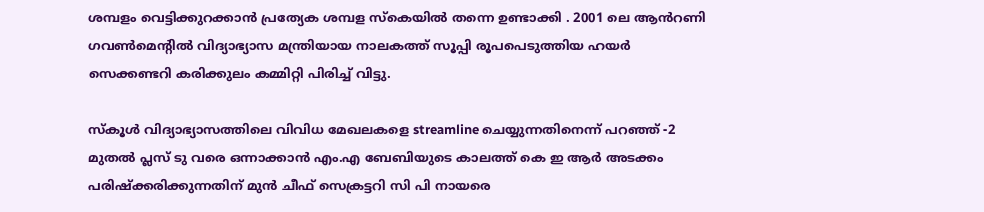ശമ്പളം വെട്ടിക്കുറക്കാൻ പ്രത്യേക ശമ്പള സ്കെയിൽ തന്നെ ഉണ്ടാക്കി . 2001 ലെ ആൻറണി ഗവൺമെന്റിൽ വിദ്യാഭ്യാസ മന്ത്രിയായ നാലകത്ത് സൂപ്പി രൂപപെടുത്തിയ ഹയർ സെക്കണ്ടറി കരിക്കുലം കമ്മിറ്റി പിരിച്ച് വിട്ടു.

സ്കൂൾ വിദ്യാഭ്യാസത്തിലെ വിവിധ മേഖലകളെ streamline ചെയ്യുന്നതിനെന്ന് പറഞ്ഞ് -2 മുതൽ പ്ലസ് ടു വരെ ഒന്നാക്കാൻ എം.എ ബേബിയുടെ കാലത്ത് കെ ഇ ആർ അടക്കം പരിഷ്ക്കരിക്കുന്നതിന് മുൻ ചീഫ് സെക്രട്ടറി സി പി നായരെ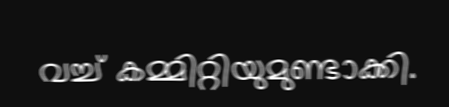വച്ച് കമ്മിറ്റിയുമുണ്ടാക്കി.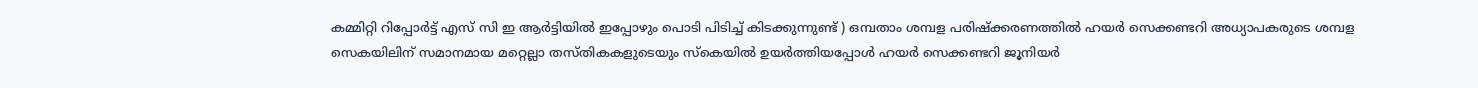കമ്മിറ്റി റിപ്പോർട്ട് എസ് സി ഇ ആർട്ടിയിൽ ഇപ്പോഴും പൊടി പിടിച്ച് കിടക്കുന്നുണ്ട് ) ഒമ്പതാം ശമ്പള പരിഷ്ക്കരണത്തിൽ ഹയർ സെക്കണ്ടറി അധ്യാപകരുടെ ശമ്പള സെകയിലിന് സമാനമായ മറ്റെല്ലാ തസ്തികകളുടെയും സ്കെയിൽ ഉയർത്തിയപ്പോൾ ഹയർ സെക്കണ്ടറി ജൂനിയർ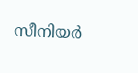സീനിയർ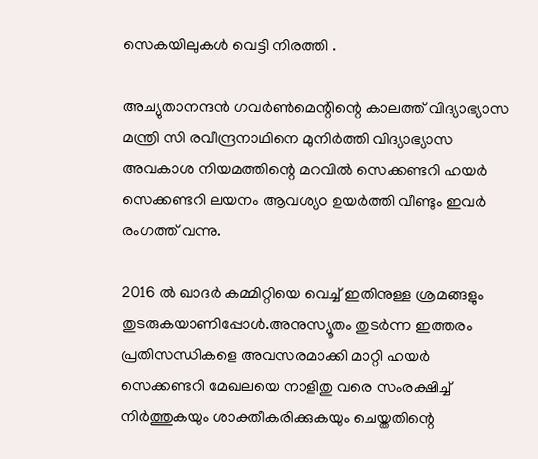സെകയിലുകൾ വെട്ടി നിരത്തി .

അച്യുതാനന്ദൻ ഗവർൺമെന്റിന്റെ കാലത്ത് വിദ്യാഭ്യാസ മന്ത്രി സി രവീന്ദ്രനാഥിനെ മുനിർത്തി വിദ്യാഭ്യാസ അവകാശ നിയമത്തിന്റെ മറവിൽ സെക്കണ്ടറി ഹയർ സെക്കണ്ടറി ലയനം ആവശ്യo ഉയർത്തി വീണ്ടും ഇവർ രംഗത്ത് വന്നു.

2016 ൽ ഖാദർ കമ്മിറ്റിയെ വെച്ച് ഇതിനുള്ള ശ്രമങ്ങളും തുടരുകയാണിപ്പോൾ.അനുസ്യൂതം തുടർന്ന ഇത്തരം പ്രതിസന്ധികളെ അവസരമാക്കി മാറ്റി ഹയർ സെക്കണ്ടറി മേഖലയെ നാളിതു വരെ സംരക്ഷിച്ച് നിർത്തുകയും ശാക്തീകരിക്കുകയും ചെയ്തതിന്റെ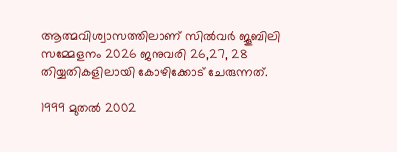ആത്മവിശ്വാസത്തിലാണ് സിൽവർ ജൂബിലി സമ്മേളനം 2026 ജനുവരി 26,27, 28 തിയ്യതികളിലായി കോഴിക്കോട് ചേരുന്നത്.

1999 മുതൽ 2002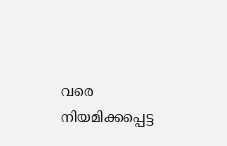വരെ നിയമിക്കപ്പെട്ട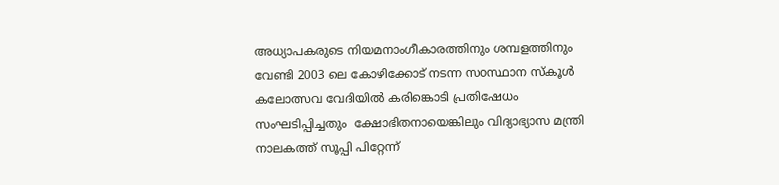അധ്യാപകരുടെ നിയമനാംഗീകാരത്തിനും ശമ്പളത്തിനും വേണ്ടി 2003 ലെ കോഴിക്കോട് നടന്ന സoസ്ഥാന സ്കൂൾ കലോത്സവ വേദിയിൽ കരിങ്കൊടി പ്രതിഷേധം സംഘടിപ്പിച്ചതും  ക്ഷോഭിതനായെങ്കിലും വിദ്യാഭ്യാസ മന്ത്രി നാലകത്ത് സൂപ്പി പിറ്റേന്ന്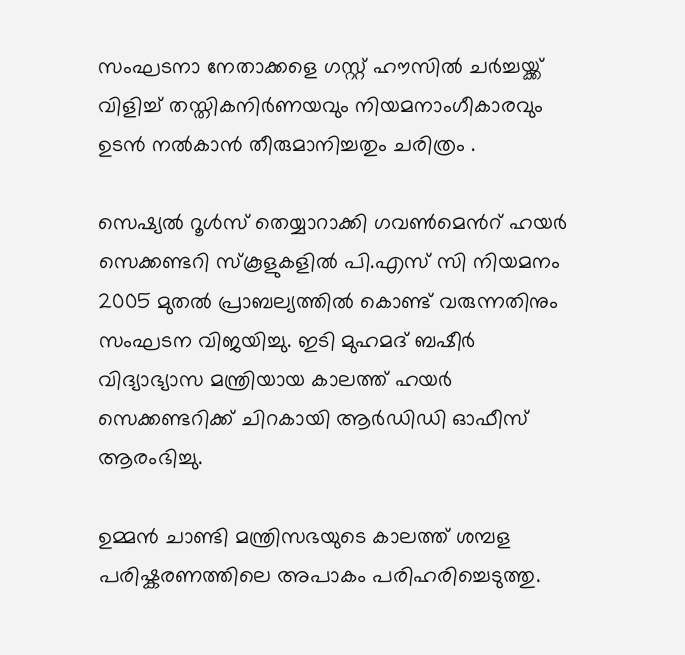സംഘടനാ നേതാക്കളെ ഗസ്റ്റ് ഹൗസിൽ ചർച്ചയ്ക്ക് വിളിച്ച് തസ്തികനിർണയവും നിയമനാംഗീകാരവും ഉടൻ നൽകാൻ തീരുമാനിച്ചതും ചരിത്രം .

സെഷ്യൽ റൂൾസ് തെയ്യാറാക്കി ഗവൺമെൻറ് ഹയർ സെക്കണ്ടറി സ്കൂളുകളിൽ പി.എസ് സി നിയമനം 2005 മുതൽ പ്രാബല്യത്തിൽ കൊണ്ട് വരുന്നതിനും സംഘടന വിജയിച്ചു. ഇടി മുഹമദ് ബഷീർ വിദ്യാഭ്യാസ മന്ത്രിയായ കാലത്ത് ഹയർ സെക്കണ്ടറിക്ക് ചിറകായി ആർഡിഡി ഓഫീസ് ആരംഭിച്ചു.

ഉമ്മൻ ചാണ്ടി മന്ത്രിസഭയുടെ കാലത്ത് ശമ്പള പരിഷ്കരണത്തിലെ അപാകം പരിഹരിച്ചെടുത്തു.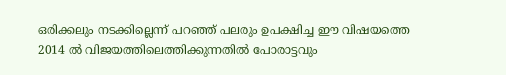ഒരിക്കലും നടക്കില്ലെന്ന് പറഞ്ഞ് പലരും ഉപക്ഷിച്ച ഈ വിഷയത്തെ 2014 ൽ വിജയത്തിലെത്തിക്കുന്നതിൽ പോരാട്ടവും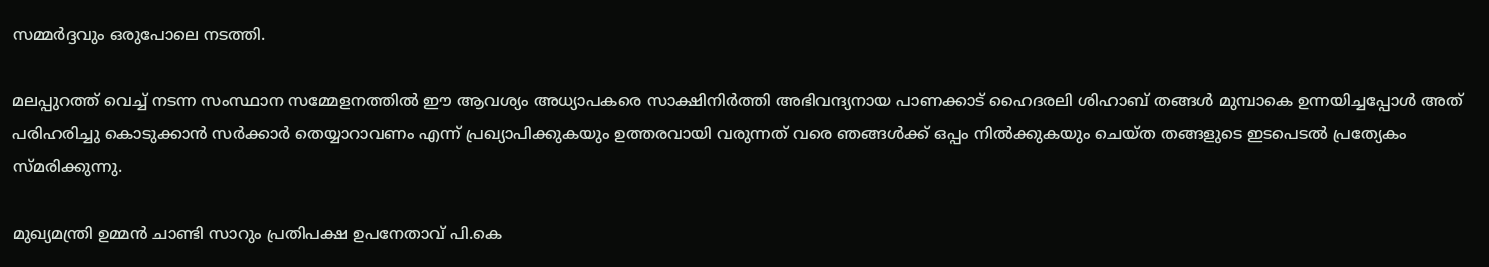സമ്മർദ്ദവും ഒരുപോലെ നടത്തി.

മലപ്പുറത്ത് വെച്ച് നടന്ന സംസ്ഥാന സമ്മേളനത്തിൽ ഈ ആവശ്യം അധ്യാപകരെ സാക്ഷിനിർത്തി അഭിവന്ദ്യനായ പാണക്കാട് ഹൈദരലി ശിഹാബ് തങ്ങൾ മുമ്പാകെ ഉന്നയിച്ചപ്പോൾ അത് പരിഹരിച്ചു കൊടുക്കാൻ സർക്കാർ തെയ്യാറാവണം എന്ന് പ്രഖ്യാപിക്കുകയും ഉത്തരവായി വരുന്നത് വരെ ഞങ്ങൾക്ക് ഒപ്പം നിൽക്കുകയും ചെയ്ത തങ്ങളുടെ ഇടപെടൽ പ്രത്യേകം സ്മരിക്കുന്നു.

മുഖ്യമന്ത്രി ഉമ്മൻ ചാണ്ടി സാറും പ്രതിപക്ഷ ഉപനേതാവ് പി.കെ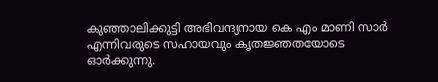കുഞ്ഞാലിക്കുട്ടി അഭിവന്ദ്യനായ കെ എം മാണി സാർ എന്നിവരുടെ സഹായവും കൃതജ്ഞതയോടെ ഓർക്കുന്നു.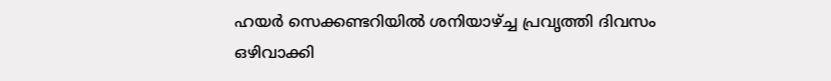ഹയർ സെക്കണ്ടറിയിൽ ശനിയാഴ്ച്ച പ്രവൃത്തി ദിവസം ഒഴിവാക്കി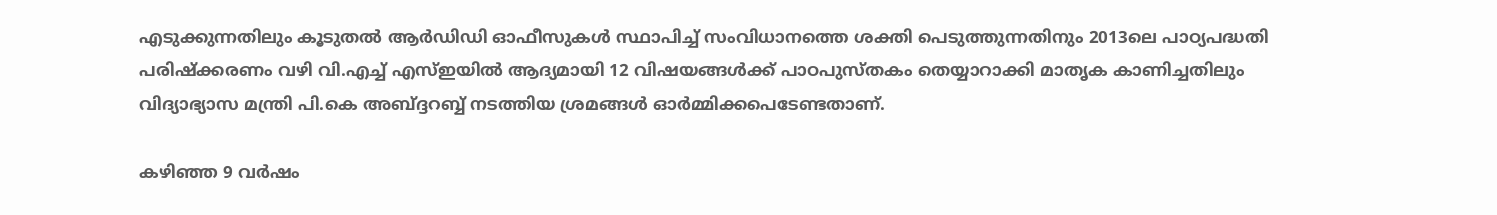എടുക്കുന്നതിലും കൂടുതൽ ആർഡിഡി ഓഫീസുകൾ സ്ഥാപിച്ച് സംവിധാനത്തെ ശക്തി പെടുത്തുന്നതിനും 2013ലെ പാഠ്യപദ്ധതി പരിഷ്ക്കരണം വഴി വി.എച്ച് എസ്ഇയിൽ ആദ്യമായി 12 വിഷയങ്ങൾക്ക് പാഠപുസ്തകം തെയ്യാറാക്കി മാതൃക കാണിച്ചതിലും വിദ്യാഭ്യാസ മന്ത്രി പി.കെ അബ്ദ്ദറബ്ബ് നടത്തിയ ശ്രമങ്ങൾ ഓർമ്മിക്കപെടേണ്ടതാണ്.

കഴിഞ്ഞ 9 വർഷം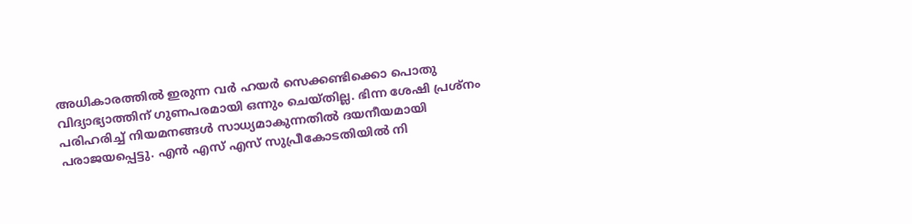അധികാരത്തിൽ ഇരുന്ന വർ ഹയർ സെക്കണ്ടിക്കൊ പൊതു വിദ്യാഭ്യാത്തിന് ഗുണപരമായി ഒന്നും ചെയ്തില്ല. ഭിന്ന ശേഷി പ്രശ്നം പരിഹരിച്ച് നിയമനങ്ങൾ സാധ്യമാകുന്നതിൽ ദയനീയമായി പരാജയപ്പെട്ടു. എൻ എസ് എസ് സുപ്രീകോടതിയിൽ നി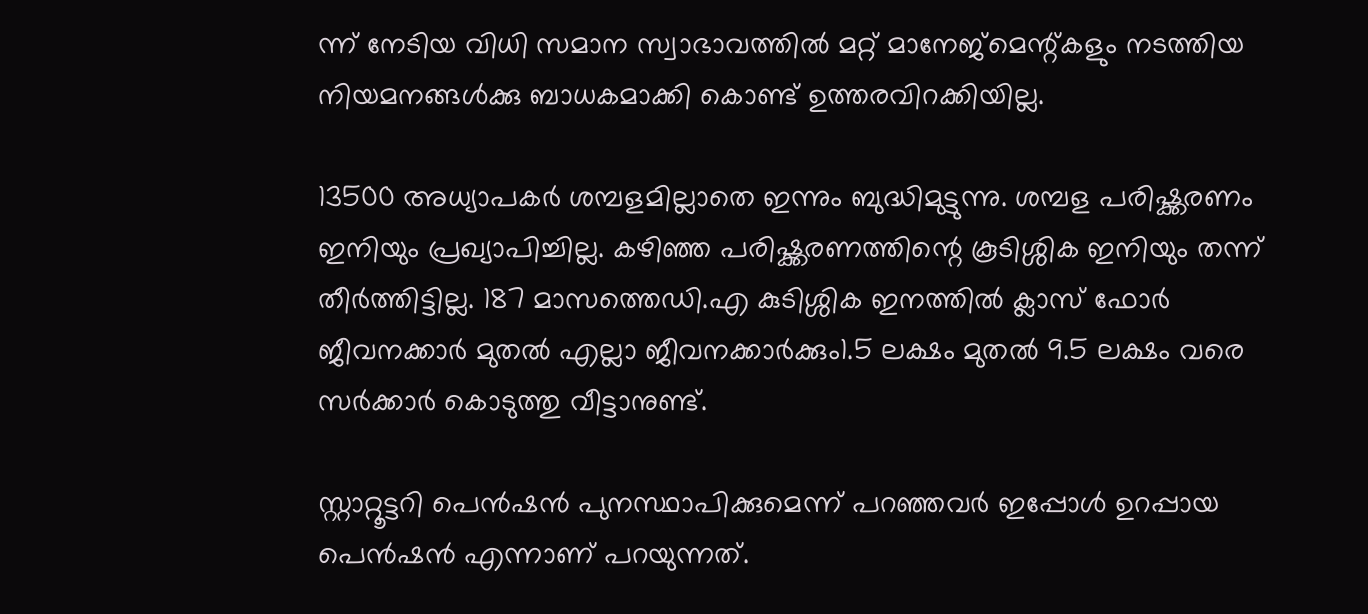ന്ന് നേടിയ വിധി സമാന സ്വാഭാവത്തിൽ മറ്റ് മാനേജ്മെന്റ്കളും നടത്തിയ നിയമനങ്ങൾക്കു ബാധകമാക്കി കൊണ്ട് ഉത്തരവിറക്കിയില്ല.

13500 അധ്യാപകർ ശമ്പളമില്ലാതെ ഇന്നും ബുദ്ധിമുട്ടുന്നു. ശമ്പള പരിഷ്ക്കരണം ഇനിയും പ്രഖ്യാപിച്ചില്ല. കഴിഞ്ഞ പരിഷ്ക്കരണത്തിന്റെ കൂടിശ്ശിക ഇനിയും തന്ന് തീർത്തിട്ടില്ല. 187 മാസത്തെഡി.എ കുടിശ്ശിക ഇനത്തിൽ ക്ലാസ് ഫോർ ജീവനക്കാർ മുതൽ എല്ലാ ജീവനക്കാർക്കും1.5 ലക്ഷം മുതൽ 9.5 ലക്ഷം വരെ സർക്കാർ കൊടുത്തു വീട്ടാനുണ്ട്.

സ്റ്റാറ്റൂട്ടറി പെൻഷൻ പുനസ്ഥാപിക്കുമെന്ന് പറഞ്ഞവർ ഇപ്പോൾ ഉറപ്പായ പെൻഷൻ എന്നാണ് പറയുന്നത്.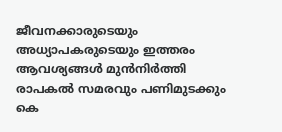ജീവനക്കാരുടെയും അധ്യാപകരുടെയും ഇത്തരം ആവശ്യങ്ങൾ മുൻനിർത്തി രാപകൽ സമരവും പണിമുടക്കും കെ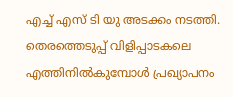എച്ച് എസ് ടി യു അടക്കം നടത്തി. തെരത്തെടുപ്പ് വിളിപ്പാടകലെ എത്തിനിൽകുമ്പോൾ പ്രഖ്യാപനം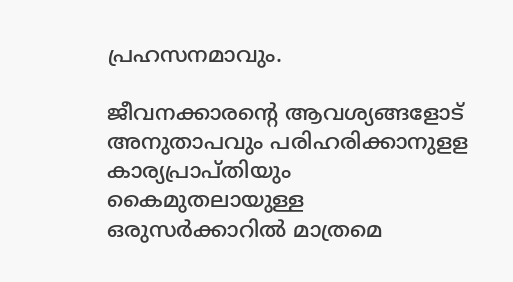പ്രഹസനമാവും.

ജീവനക്കാരന്റെ ആവശ്യങ്ങളോട് അനുതാപവും പരിഹരിക്കാനുളള കാര്യപ്രാപ്തിയും കൈമുതലായുള്ള ഒരുസർക്കാറിൽ മാത്രമെ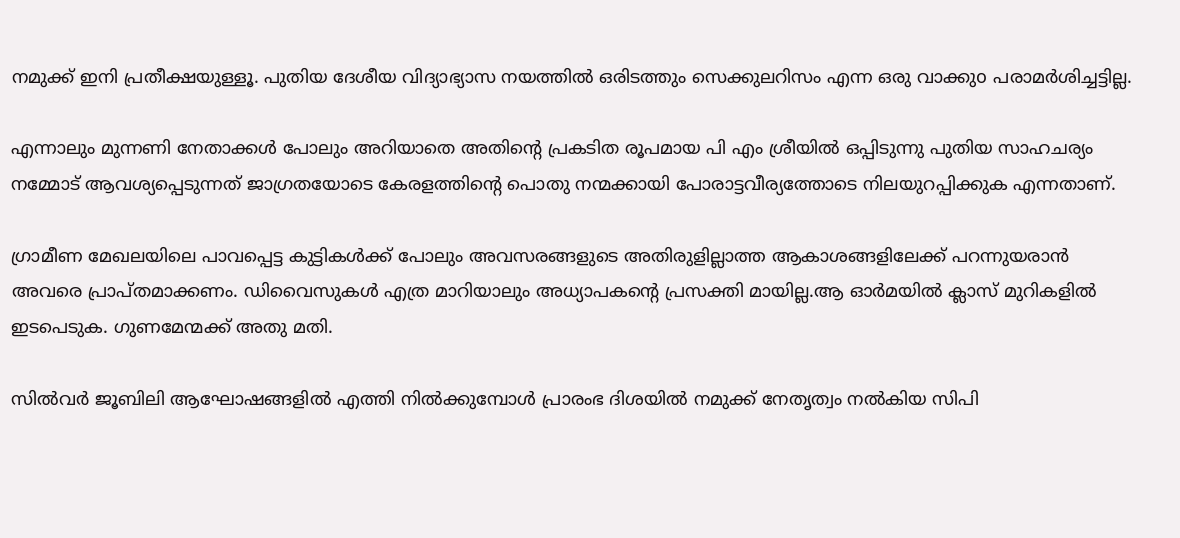നമുക്ക് ഇനി പ്രതീക്ഷയുള്ളൂ. പുതിയ ദേശീയ വിദ്യാഭ്യാസ നയത്തിൽ ഒരിടത്തും സെക്കുലറിസം എന്ന ഒരു വാക്കുo പരാമർശിച്ചട്ടില്ല.

എന്നാലും മുന്നണി നേതാക്കൾ പോലും അറിയാതെ അതിന്റെ പ്രകടിത രൂപമായ പി എം ശ്രീയിൽ ഒപ്പിടുന്നു പുതിയ സാഹചര്യം നമ്മോട് ആവശ്യപ്പെടുന്നത് ജാഗ്രതയോടെ കേരളത്തിന്റെ പൊതു നന്മക്കായി പോരാട്ടവീര്യത്തോടെ നിലയുറപ്പിക്കുക എന്നതാണ്.

ഗ്രാമീണ മേഖലയിലെ പാവപ്പെട്ട കുട്ടികൾക്ക് പോലും അവസരങ്ങളുടെ അതിരുളില്ലാത്ത ആകാശങ്ങളിലേക്ക് പറന്നുയരാൻ അവരെ പ്രാപ്തമാക്കണം. ഡിവൈസുകൾ എത്ര മാറിയാലും അധ്യാപകന്റെ പ്രസക്തി മായില്ല.ആ ഓർമയിൽ ക്ലാസ് മുറികളിൽ ഇടപെടുക. ഗുണമേന്മക്ക് അതു മതി.

സിൽവർ ജൂബിലി ആഘോഷങ്ങളിൽ എത്തി നിൽക്കുമ്പോൾ പ്രാരംഭ ദിശയിൽ നമുക്ക് നേതൃത്വം നൽകിയ സിപി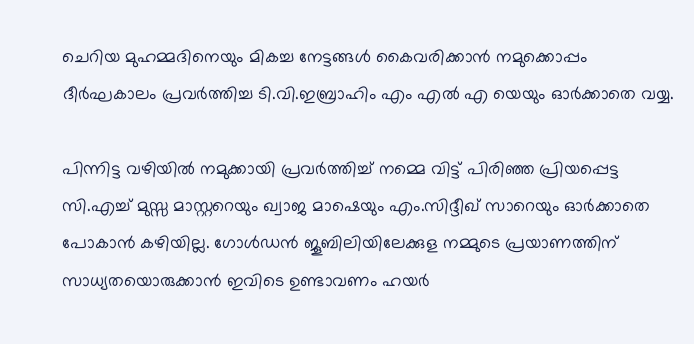ചെറിയ മുഹമ്മദിനെയും മികച്ച നേട്ടങ്ങൾ കൈവരിക്കാൻ നമുക്കൊപ്പം ദീർഘകാലം പ്രവർത്തിച്ച ടി.വി.ഇബ്രാഹിം എം എൽ എ യെയും ഓർക്കാതെ വയ്യ.

പിന്നിട്ട വഴിയിൽ നമുക്കായി പ്രവർത്തിച്ച് നമ്മെ വിട്ട് പിരിഞ്ഞ പ്രിയപ്പെട്ട സി.എച്ച് മുസ്സ മാസ്റ്ററെയും ഖ്വാജ മാഷെയും എം.സിദ്ദീഖ് സാറെയും ഓർക്കാതെ പോകാൻ കഴിയില്ല. ഗോൾഡൻ ജൂബിലിയിലേക്കുള നമ്മുടെ പ്രയാണത്തിന് സാധ്യതയൊരുക്കാൻ ഇവിടെ ഉണ്ടാവണം ഹയർ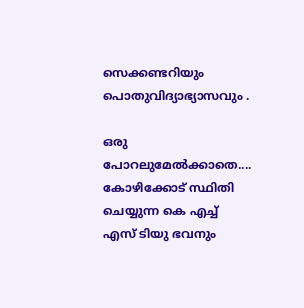സെക്കണ്ടറിയും പൊതുവിദ്യാഭ്യാസവും .

ഒരു പോറലുമേൽക്കാതെ.... കോഴിക്കോട് സ്ഥിതി ചെയ്യുന്ന കെ എച്ച് എസ് ടിയു ഭവനും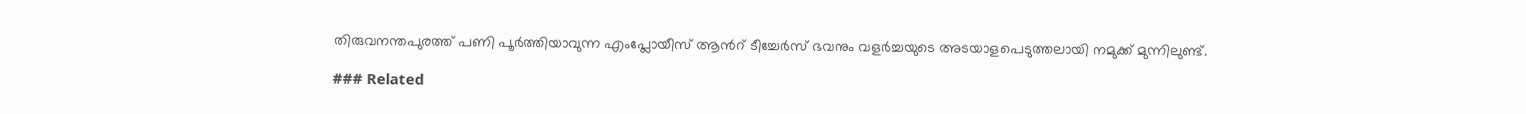തിരുവനന്തപുരത്ത് പണി പൂർത്തിയാവുന്ന എംപ്ലോയീസ് ആൻറ് ടീച്ചേർസ് ഭവനും വളർച്ചയുടെ അടയാളപെടുത്തലായി നമുക്ക് മുന്നിലുണ്ട്.

### Related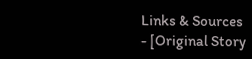Links & Sources
- [Original Story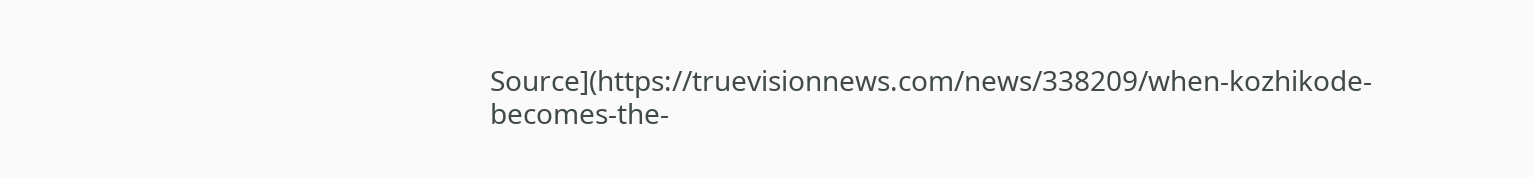Source](https://truevisionnews.com/news/338209/when-kozhikode-becomes-the-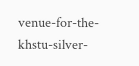venue-for-the-khstu-silver-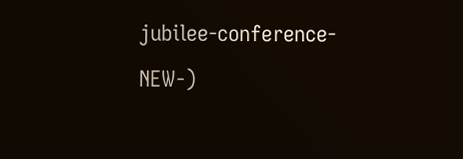jubilee-conference-NEW-)